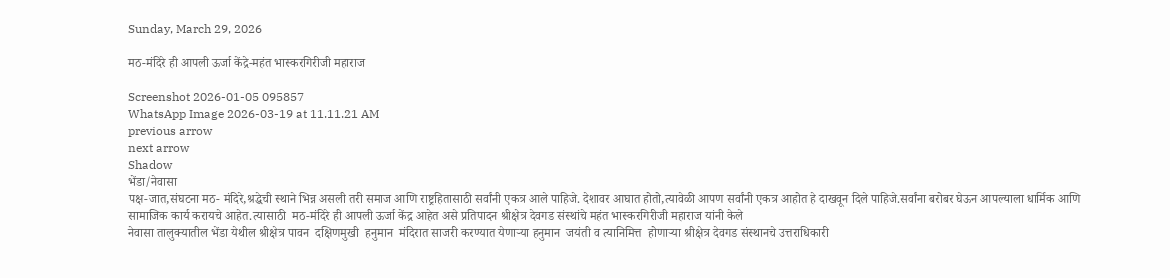Sunday, March 29, 2026

मठ-मंदिरे ही आपली ऊर्जा केंद्रे-महंत भास्करगिरीजी महाराज

Screenshot 2026-01-05 095857
WhatsApp Image 2026-03-19 at 11.11.21 AM
previous arrow
next arrow
Shadow
भेंडा/नेवासा
पक्ष-जात,संघटना मठ- मंदिरे,श्रद्धेची स्थाने भिन्न असली तरी समाज आणि राष्ट्रहितासाठी सर्वांनी एकत्र आले पाहिजे. देशावर आघात होतो,त्यावेळी आपण सर्वांनी एकत्र आहोत हे दाखवून दिले पाहिजे.सर्वांना बरोबर घेऊन आपल्याला धार्मिक आणि सामाजिक कार्य करायचे आहेत.त्यासाठी  मठ-मंदिरे ही आपली ऊर्जा केंद्र आहेत असे प्रतिपादन श्रीक्षेत्र देवगड संस्थांचे महंत भास्करगिरीजी महाराज यांनी केले
नेवासा तालुक्यातील भेंडा येथील श्रीक्षेत्र पावन  दक्षिणमुखी  हनुमान  मंदिरात साजरी करण्यात येणाऱ्या हनुमान  जयंती व त्यानिमित्त  होणाऱ्या श्रीक्षेत्र देवगड संस्थानचे उत्तराधिकारी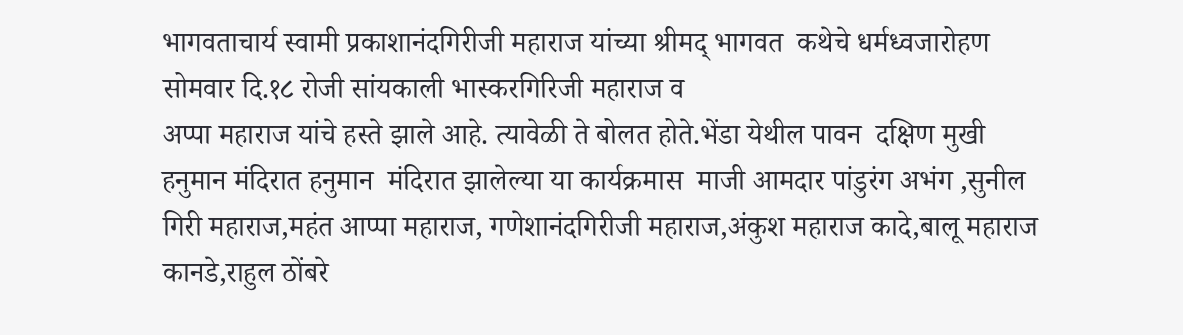भागवताचार्य स्वामी प्रकाशानंदगिरीजी महाराज यांच्या श्रीमद् भागवत  कथेचे धर्मध्वजारोहण
सोमवार दि.१८ रोजी सांयकाली भास्करगिरिजी महाराज व
अप्पा महाराज यांचे हस्ते झाले आहे. त्यावेळी ते बोलत होते.भेंडा येथील पावन  दक्षिण मुखी  हनुमान मंदिरात हनुमान  मंदिरात झालेल्या या कार्यक्रमास  माजी आमदार पांडुरंग अभंग ,सुनील गिरी महाराज,महंत आप्पा महाराज, गणेशानंदगिरीजी महाराज,अंकुश महाराज कादे,बालू महाराज कानडे,राहुल ठोंबरे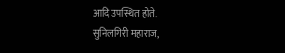आदि उपस्थित होते.
सुनिलगिरी महाराज,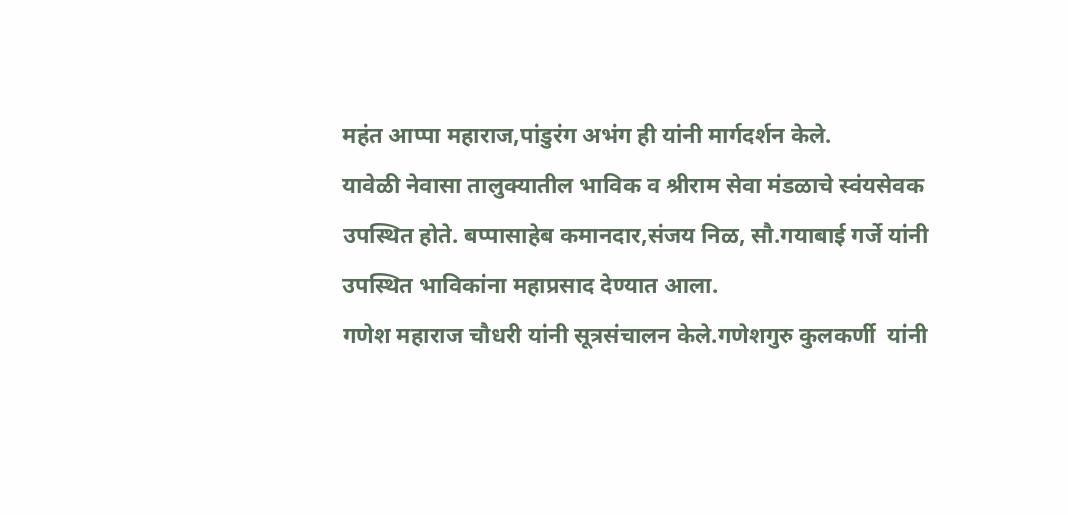महंत आप्पा महाराज,पांडुरंग अभंग ही यांनी मार्गदर्शन केले.
यावेळी नेवासा तालुक्यातील भाविक व श्रीराम सेवा मंडळाचे स्वंयसेवक उपस्थित होते. बप्पासाहेब कमानदार,संजय निळ, सौ.गयाबाई गर्जे यांनी उपस्थित भाविकांना महाप्रसाद देण्यात आला.
गणेश महाराज चौधरी यांनी सूत्रसंचालन केले.गणेशगुरु कुलकर्णी  यांनी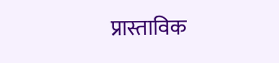प्रास्ताविक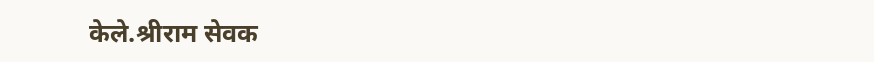केले.श्रीराम सेवक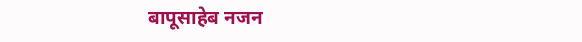बापूसाहेब नजन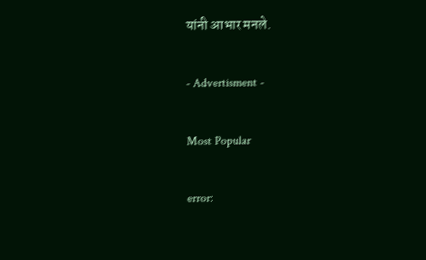यांनी आभार मनले.

- Advertisment -

Most Popular

error: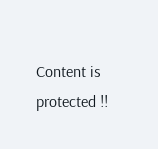Content is protected !!